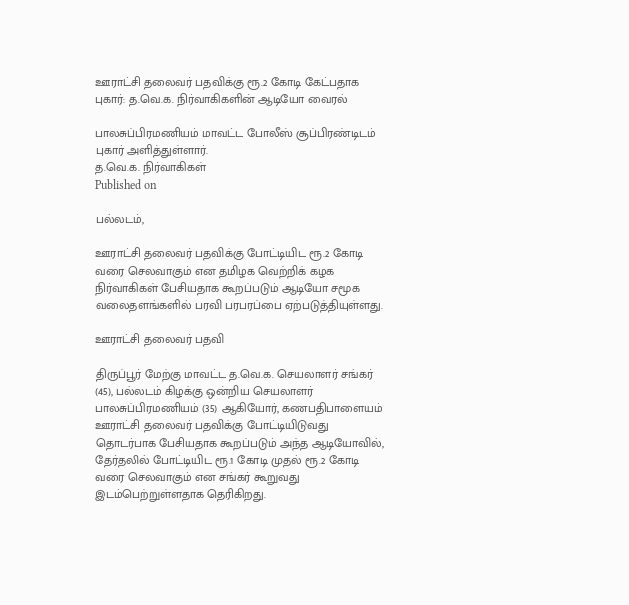ஊராட்சி தலைவர் பதவிக்கு ரூ.2 கோடி கேட்பதாக புகார்: த.வெ.க. நிர்வாகிகளின் ஆடியோ வைரல்

பாலசுப்பிரமணியம் மாவட்ட போலீஸ் சூப்பிரண்டிடம் புகார் அளித்துள்ளார்.
த.வெ.க. நிர்வாகிகள்
Published on

பல்லடம்,

ஊராட்சி தலைவர் பதவிக்கு போட்டியிட ரூ.2 கோடி வரை செலவாகும் என தமிழக வெற்றிக் கழக நிர்வாகிகள் பேசியதாக கூறப்படும் ஆடியோ சமூக வலைதளங்களில் பரவி பரபரப்பை ஏற்படுத்தியுள்ளது.

ஊராட்சி தலைவர் பதவி

திருப்பூர் மேற்கு மாவட்ட த.வெ.க. செயலாளர் சங்கர் (45), பல்லடம் கிழக்கு ஒன்றிய செயலாளர் பாலசுப்பிரமணியம் (35) ஆகியோர், கணபதிபாளையம் ஊராட்சி தலைவர் பதவிக்கு போட்டியிடுவது தொடர்பாக பேசியதாக கூறப்படும் அந்த ஆடியோவில், தேர்தலில் போட்டியிட ரூ.1 கோடி முதல் ரூ.2 கோடி வரை செலவாகும் என சங்கர் கூறுவது இடம்பெற்றுள்ளதாக தெரிகிறது.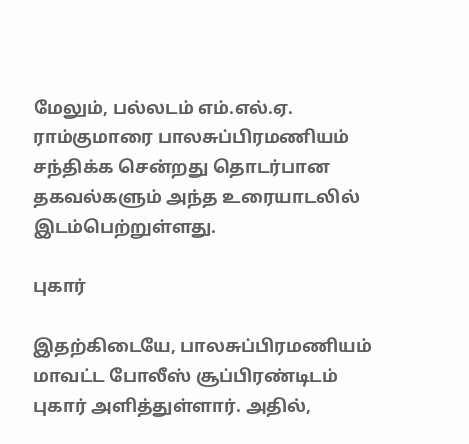மேலும், பல்லடம் எம்.எல்.ஏ. ராம்குமாரை பாலசுப்பிரமணியம் சந்திக்க சென்றது தொடர்பான தகவல்களும் அந்த உரையாடலில் இடம்பெற்றுள்ளது.

புகார்

இதற்கிடையே, பாலசுப்பிரமணியம் மாவட்ட போலீஸ் சூப்பிரண்டிடம் புகார் அளித்துள்ளார். அதில்,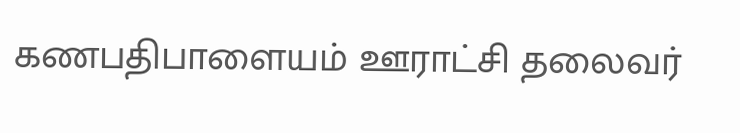கணபதிபாளையம் ஊராட்சி தலைவர்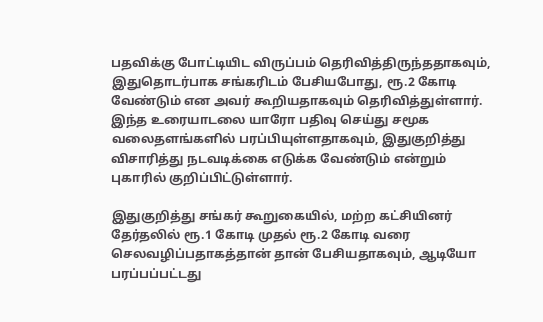பதவிக்கு போட்டியிட விருப்பம் தெரிவித்திருந்ததாகவும், இதுதொடர்பாக சங்கரிடம் பேசியபோது, ரூ.2 கோடி வேண்டும் என அவர் கூறியதாகவும் தெரிவித்துள்ளார். இந்த உரையாடலை யாரோ பதிவு செய்து சமூக வலைதளங்களில் பரப்பியுள்ளதாகவும், இதுகுறித்து விசாரித்து நடவடிக்கை எடுக்க வேண்டும் என்றும் புகாரில் குறிப்பிட்டுள்ளார்.

இதுகுறித்து சங்கர் கூறுகையில், மற்ற கட்சியினர் தேர்தலில் ரூ.1 கோடி முதல் ரூ.2 கோடி வரை செலவழிப்பதாகத்தான் தான் பேசியதாகவும், ஆடியோ பரப்பப்பட்டது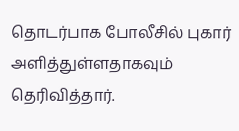தொடர்பாக போலீசில் புகார் அளித்துள்ளதாகவும் தெரிவித்தார்.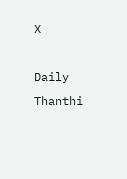X

Daily Thanthi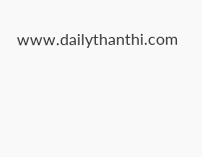www.dailythanthi.com